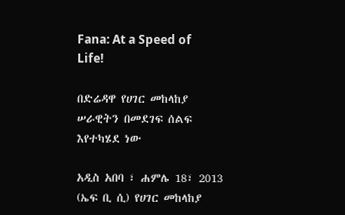Fana: At a Speed of Life!

በድሬዳዋ የሀገር መከላከያ ሠራዊትን በመደገፍ ሰልፍ እየተካሄደ ነው

አዲስ አበባ ፣ ሐምሌ 18፣ 2013 (ኤፍ ቢ ሲ) የሀገር መከላከያ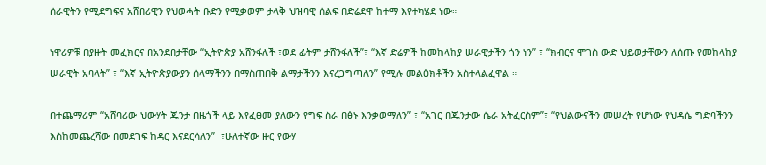ሰራዊትን የሚደግፍና አሸበሪዊን የህወሓት ቡድን የሚቃወም ታላቅ ህዝባዊ ሰልፍ በድሬደዋ ከተማ እየተካሄደ ነው።

ነዋሪዎቹ በያዙት መፈክርና በአንደበታቸው “ኢትዮጵያ አሸንፋለች ፣ወደ ፊትም ታሸንፋለች”፣ “እኛ ድሬዎች ከመከላከያ ሠራዊታችን ጎን ነን” ፣ “ክብርና ሞገስ ውድ ህይወታቸውን ለሰጡ የመከላከያ ሠራዊት አባላት” ፣ “እኛ ኢትዮጵያውያን ሰላማችንን በማስጠበቅ ልማታችንን እናረጋግጣለን” የሚሉ መልዕክቶችን አስተላልፈዋል ።

በተጨማሪም “አሸባሪው ህውሃት ጁንታ በዜጎች ላይ እየፈፀመ ያለውን የግፍ ስራ በፅኑ እንቃወማለን” ፣ “አገር በጁንታው ሴራ አትፈርስም”፣ “የህልውናችን መሠረት የሆነው የህዳሴ ግድባችንን እስከመጨረሻው በመደገፍ ከዳር እናደርሳለን”  ፣ሁለተኛው ዙር የውሃ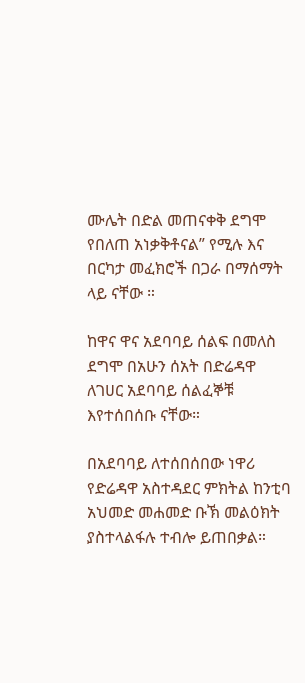ሙሌት በድል መጠናቀቅ ደግሞ የበለጠ አነቃቅቶናል” የሚሉ እና በርካታ መፈክሮች በጋራ በማሰማት ላይ ናቸው ።

ከዋና ዋና አደባባይ ሰልፍ በመለስ ደግሞ በአሁን ሰአት በድሬዳዋ ለገሀር አደባባይ ሰልፈኞቹ እየተሰበሰቡ ናቸው።

በአደባባይ ለተሰበሰበው ነዋሪ የድሬዳዋ አስተዳደር ምክትል ከንቲባ አህመድ መሐመድ ቡኽ መልዕክት ያስተላልፋሉ ተብሎ ይጠበቃል።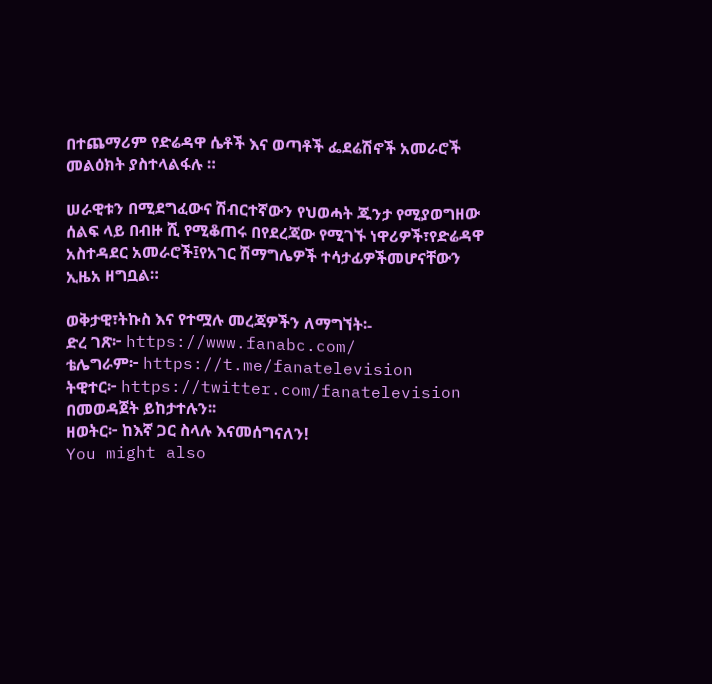በተጨማሪም የድሬዳዋ ሴቶች እና ወጣቶች ፌደሬሽኖች አመራሮች መልዕክት ያስተላልፋሉ ።

ሠራዊቱን በሚደግፈውና ሽብርተኛውን የህወሓት ጁንታ የሚያወግዘው ሰልፍ ላይ በብዙ ሺ የሚቆጠሩ በየደረጃው የሚገኙ ነዋሪዎች፣የድሬዳዋ አስተዳደር አመራሮች፤የአገር ሽማግሌዎች ተሳታፊዎችመሆናቸውን ኢዜአ ዘግቧል።

ወቅታዊ፣ትኩስ እና የተሟሉ መረጃዎችን ለማግኘት፡-
ድረ ገጽ፦ https://www.fanabc.com/
ቴሌግራም፦ https://t.me/fanatelevision
ትዊተር፦ https://twitter.com/fanatelevision በመወዳጀት ይከታተሉን፡፡
ዘወትር፦ ከእኛ ጋር ስላሉ እናመሰግናለን!
You might also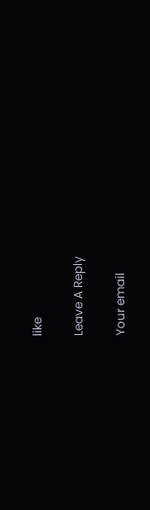like

Leave A Reply

Your email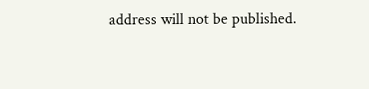address will not be published.